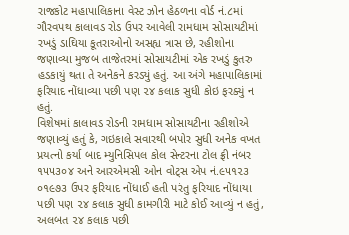રાજકોટ મહાપાલિકાના વેસ્ટ ઝોન હેઠળના વોર્ડ નં.૮માં ગૌરવપથ કાલાવડ રોડ ઉપર આવેલી રામધામ સોસાયટીમાં રખડું ડાઘિયા કૂતરાઓનો અસહ્ય ત્રાસ છે, રહીશોના જણાવ્યા મુજબ તાજેતરમાં સોસાયટીમાં એક રખડું કુતરુ હડકાયું થતા તે અનેકને કરડ્યું હતું. આ અંગે મહાપાલિકામાં ફરિયાદ નોંધાવ્યા પછી પણ ૨૪ કલાક સુધી કોઇ ફરક્યું ન હતું.
વિશેષમાં કાલાવડ રોડની રામધામ સોસાયટીના રહીશોએ જણાવ્યું હતું કે, ગઇકાલે સવારથી બપોર સુધી અનેક વખત પ્રયત્નો કર્યા બાદ મ્યુનિસિપલ કોલ સેન્ટરના ટોલ ફ્રી નંબર ૧૫૫૩૦૪ અને આરએમસી ઓન વોટ્સ એપ નં.૯૫૧૨૩ ૦૧૯૭૩ ઉપર ફરિયાદ નોંધાઈ હતી પરંતુ ફરિયાદ નોંધાયા પછી પણ ૨૪ કલાક સુધી કામગીરી માટે કોઈ આવ્યું ન હતું, અલબત ૨૪ કલાક પછી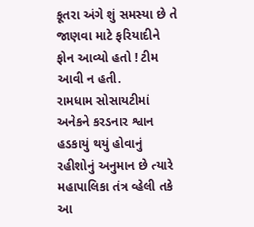કૂતરા અંગે શું સમસ્યા છે તે જાણવા માટે ફરિયાદીને ફોન આવ્યો હતો ! ટીમ આવી ન હતી.
રામધામ સોસાયટીમાં અનેકને કરડનાર શ્વાન હડકાયું થયું હોવાનું રહીશોનું અનુમાન છે ત્યારે મહાપાલિકા તંત્ર વ્હેલી તકે આ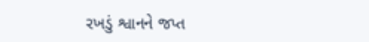રખડું શ્વાનને જપ્ત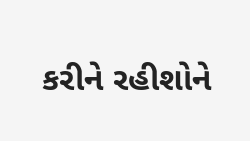કરીને રહીશોને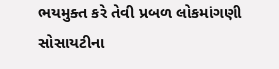ભયમુક્ત કરે તેવી પ્રબળ લોકમાંગણી સોસાયટીના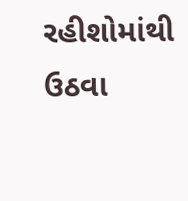રહીશોમાંથી ઉઠવા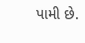પામી છે.